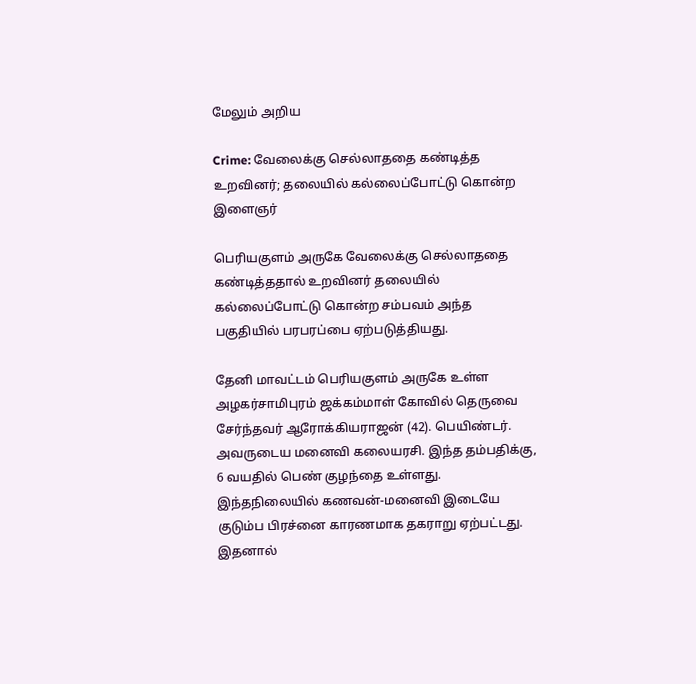மேலும் அறிய

Crime: வேலைக்கு செல்லாததை கண்டித்த உறவினர்; தலையில் கல்லைப்போட்டு கொன்ற இளைஞர்

பெரியகுளம் அருகே வேலைக்கு செல்லாததை கண்டித்ததால் உறவினர் தலையில் கல்லைப்போட்டு கொன்ற சம்பவம் அந்த பகுதியில் பரபரப்பை ஏற்படுத்தியது.

தேனி மாவட்டம் பெரியகுளம் அருகே உள்ள அழகர்சாமிபுரம் ஜக்கம்மாள் கோவில் தெருவை சேர்ந்தவர் ஆரோக்கியராஜன் (42). பெயிண்டர். அவருடைய மனைவி கலையரசி. இந்த தம்பதிக்கு, 6 வயதில் பெண் குழந்தை உள்ளது. இந்தநிலையில் கணவன்-மனைவி இடையே குடும்ப பிரச்னை காரணமாக தகராறு ஏற்பட்டது. இதனால்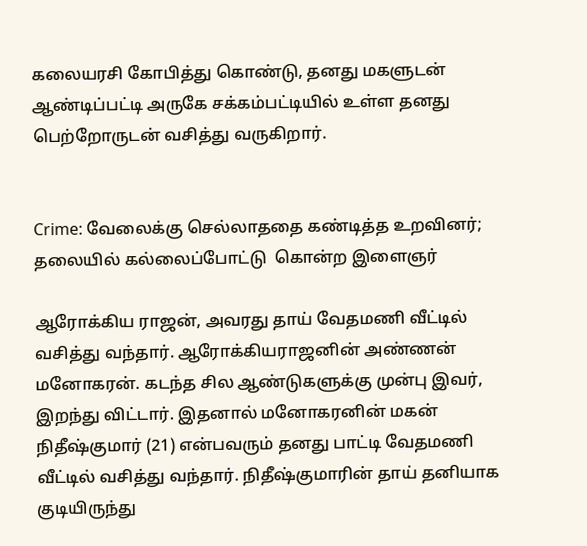கலையரசி கோபித்து கொண்டு, தனது மகளுடன் ஆண்டிப்பட்டி அருகே சக்கம்பட்டியில் உள்ள தனது பெற்றோருடன் வசித்து வருகிறார்.


Crime: வேலைக்கு செல்லாததை கண்டித்த உறவினர்; தலையில் கல்லைப்போட்டு  கொன்ற இளைஞர்

ஆரோக்கிய ராஜன், அவரது தாய் வேதமணி வீட்டில் வசித்து வந்தார். ஆரோக்கியராஜனின் அண்ணன் மனோகரன். கடந்த சில ஆண்டுகளுக்கு முன்பு இவர், இறந்து விட்டார். இதனால் மனோகரனின் மகன் நிதீஷ்குமார் (21) என்பவரும் தனது பாட்டி வேதமணி வீட்டில் வசித்து வந்தார். நிதீஷ்குமாரின் தாய் தனியாக குடியிருந்து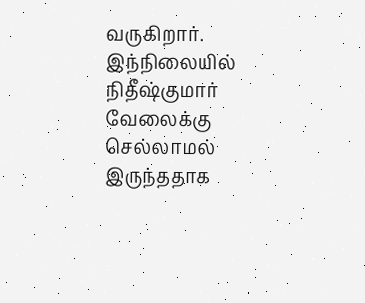வருகிறார். இந்நிலையில் நிதீஷ்குமார் வேலைக்கு செல்லாமல் இருந்ததாக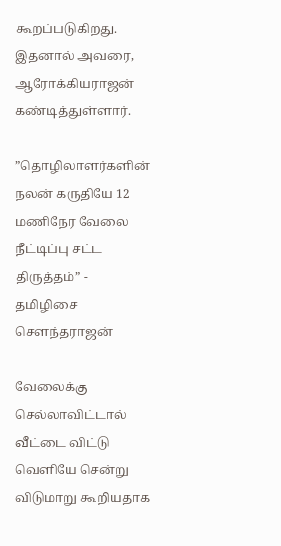கூறப்படுகிறது. இதனால் அவரை, ஆரோக்கியராஜன் கண்டித்துள்ளார்.

”தொழிலாளர்களின் நலன் கருதியே 12 மணிநேர வேலை நீட்டிப்பு சட்ட திருத்தம்” - தமிழிசை சௌந்தராஜன்

வேலைக்கு செல்லாவிட்டால் வீட்டை விட்டு வெளியே சென்று விடுமாறு கூறியதாக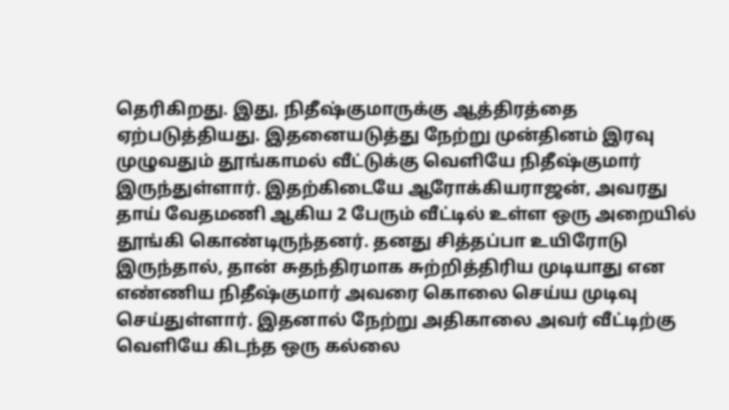தெரிகிறது. இது, நிதீஷ்குமாருக்கு ஆத்திரத்தை ஏற்படுத்தியது. இதனையடுத்து நேற்று முன்தினம் இரவு முழுவதும் தூங்காமல் வீட்டுக்கு வெளியே நிதீஷ்குமார் இருந்துள்ளார். இதற்கிடையே ஆரோக்கியராஜன், அவரது தாய் வேதமணி ஆகிய 2 பேரும் வீட்டில் உள்ள ஒரு அறையில் தூங்கி கொண்டிருந்தனர். தனது சித்தப்பா உயிரோடு இருந்தால், தான் சுதந்திரமாக சுற்றித்திரிய முடியாது என எண்ணிய நிதீஷ்குமார் அவரை கொலை செய்ய முடிவு செய்துள்ளார். இதனால் நேற்று அதிகாலை அவர் வீட்டிற்கு வெளியே கிடந்த ஒரு கல்லை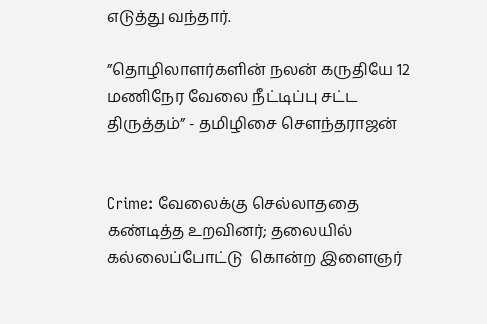எடுத்து வந்தார்.

”தொழிலாளர்களின் நலன் கருதியே 12 மணிநேர வேலை நீட்டிப்பு சட்ட திருத்தம்” - தமிழிசை சௌந்தராஜன்


Crime: வேலைக்கு செல்லாததை கண்டித்த உறவினர்; தலையில் கல்லைப்போட்டு  கொன்ற இளைஞர்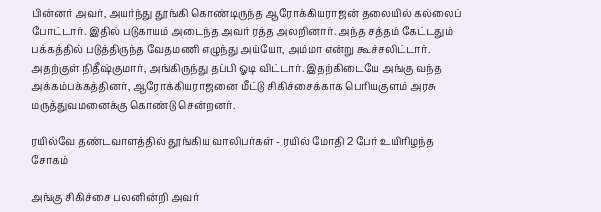பின்னர் அவர், அயர்ந்து தூங்கி கொண்டிருந்த ஆரோக்கியராஜன் தலையில் கல்லைப் போட்டார். இதில் படுகாயம் அடைந்த அவர் ரத்த அலறினார். அந்த சத்தம் கேட்டதும் பக்கத்தில் படுத்திருந்த வேதமணி எழுந்து அய்யோ, அம்மா என்று கூச்சலிட்டார். அதற்குள் நிதீஷ்குமார், அங்கிருந்து தப்பி ஓடி விட்டார். இதற்கிடையே அங்கு வந்த அக்கம்பக்கத்தினர், ஆரோக்கியராஜனை மீட்டு சிகிச்சைக்காக பெரியகுளம் அரசு மருத்துவமனைக்கு கொண்டு சென்றனர்.

ரயில்வே தண்டவாளத்தில் தூங்கிய வாலிபர்கள் - ரயில் மோதி 2 பேர் உயிரிழந்த சோகம்

அங்கு சிகிச்சை பலனின்றி அவர்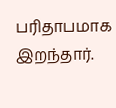பரிதாபமாக இறந்தார்.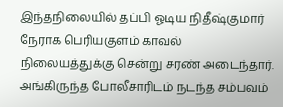இந்தநிலையில் தப்பி ஓடிய நிதீஷ்குமார் நேராக பெரியகுளம் காவல் நிலையத்துக்கு சென்று சரண் அடைந்தார். அங்கிருந்த போலீசாரிடம் நடந்த சம்பவம்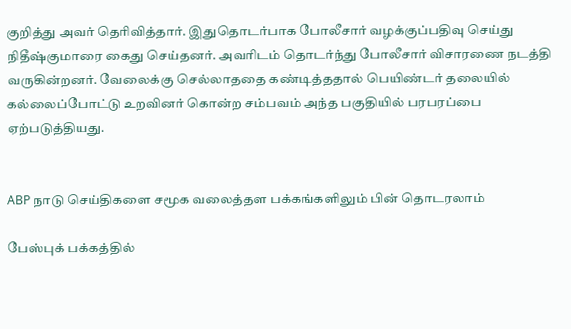குறித்து அவர் தெரிவித்தார். இதுதொடர்பாக போலீசார் வழக்குப்பதிவு செய்து நிதீஷ்குமாரை கைது செய்தனர். அவரிடம் தொடர்ந்து போலீசார் விசாரணை நடத்தி வருகின்றனர். வேலைக்கு செல்லாததை கண்டித்ததால் பெயிண்டர் தலையில் கல்லைப்போட்டு உறவினர் கொன்ற சம்பவம் அந்த பகுதியில் பரபரப்பை ஏற்படுத்தியது.


ABP நாடு செய்திகளை சமூக வலைத்தள பக்கங்களிலும் பின் தொடரலாம்

பேஸ்புக் பக்கத்தில்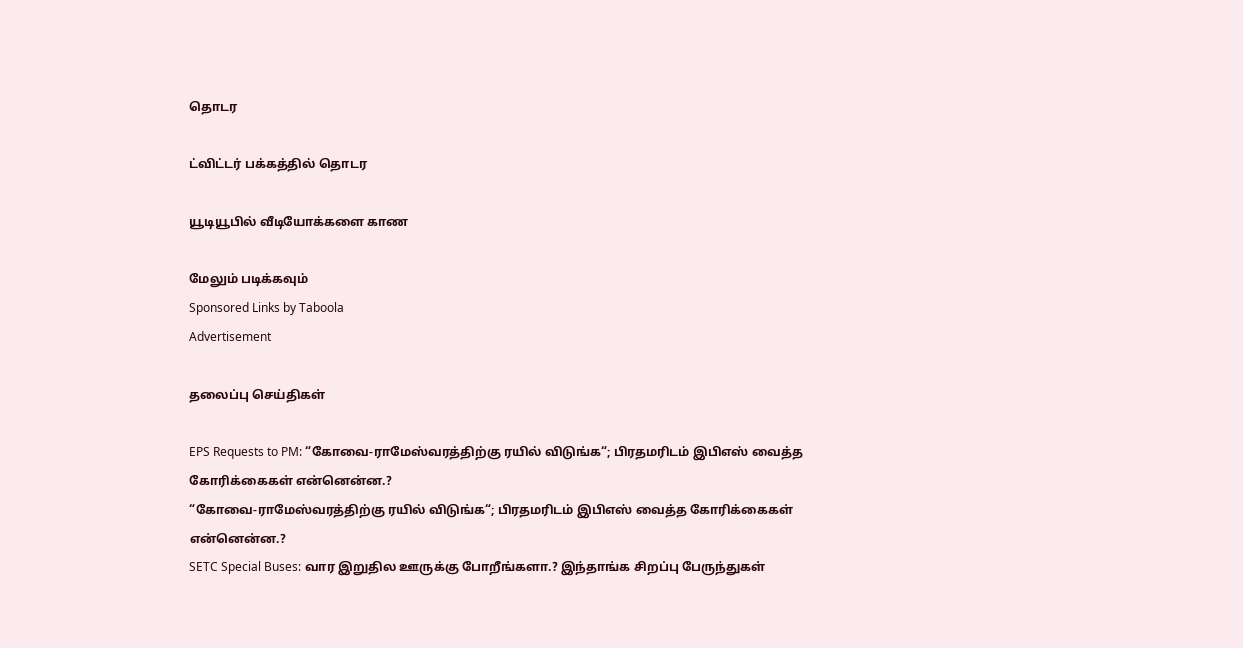தொடர

ட்விட்டர் பக்கத்தில் தொடர

யூடியூபில் வீடியோக்களை காண

மேலும் படிக்கவும்
Sponsored Links by Taboola
Advertisement

தலைப்பு செய்திகள்

EPS Requests to PM: “கோவை-ராமேஸ்வரத்திற்கு ரயில் விடுங்க“; பிரதமரிடம் இபிஎஸ் வைத்த கோரிக்கைகள் என்னென்ன.?
“கோவை-ராமேஸ்வரத்திற்கு ரயில் விடுங்க“; பிரதமரிடம் இபிஎஸ் வைத்த கோரிக்கைகள் என்னென்ன.?
SETC Special Buses: வார இறுதில ஊருக்கு போறீங்களா.? இந்தாங்க சிறப்பு பேருந்துகள்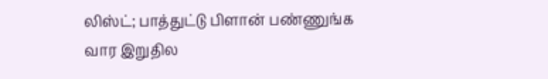லிஸ்ட்; பாத்துட்டு பிளான் பண்ணுங்க
வார இறுதில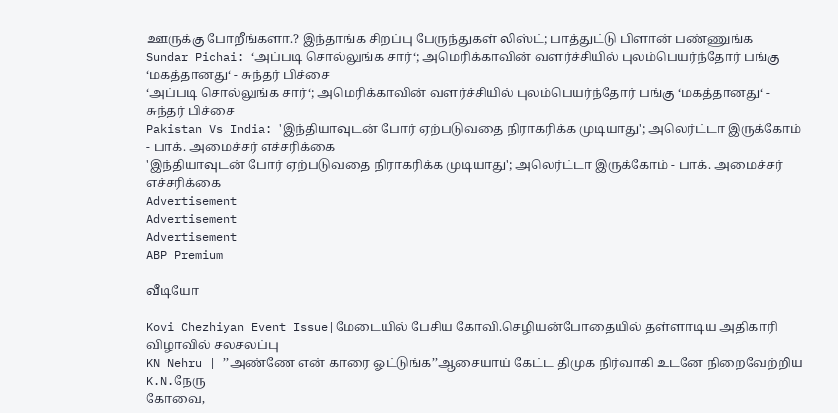ஊருக்கு போறீங்களா.? இந்தாங்க சிறப்பு பேருந்துகள் லிஸ்ட்; பாத்துட்டு பிளான் பண்ணுங்க
Sundar Pichai: ‘அப்படி சொல்லுங்க சார்‘; அமெரிக்காவின் வளர்ச்சியில் புலம்பெயர்ந்தோர் பங்கு ‘மகத்தானது‘ - சுந்தர் பிச்சை
‘அப்படி சொல்லுங்க சார்‘; அமெரிக்காவின் வளர்ச்சியில் புலம்பெயர்ந்தோர் பங்கு ‘மகத்தானது‘ - சுந்தர் பிச்சை
Pakistan Vs India: 'இந்தியாவுடன் போர் ஏற்படுவதை நிராகரிக்க முடியாது'; அலெர்ட்டா இருக்கோம் - பாக். அமைச்சர் எச்சரிக்கை
'இந்தியாவுடன் போர் ஏற்படுவதை நிராகரிக்க முடியாது'; அலெர்ட்டா இருக்கோம் - பாக். அமைச்சர் எச்சரிக்கை
Advertisement
Advertisement
Advertisement
ABP Premium

வீடியோ

Kovi Chezhiyan Event Issue|மேடையில் பேசிய கோவி.செழியன்போதையில் தள்ளாடிய அதிகாரி விழாவில் சலசலப்பு
KN Nehru | ’’அண்ணே என் காரை ஓட்டுங்க’’ஆசையாய் கேட்ட திமுக நிர்வாகி உடனே நிறைவேற்றிய K.N.நேரு
கோவை,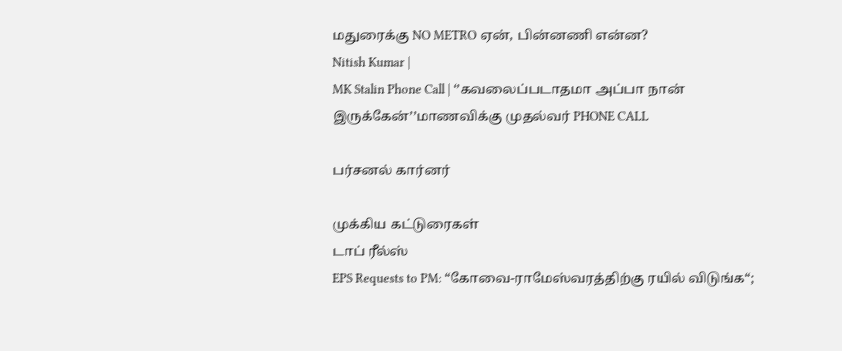மதுரைக்கு NO METRO ஏன், பின்னணி என்ன?
Nitish Kumar |
MK Stalin Phone Call | ‘’கவலைப்படாதமா அப்பா நான் இருக்கேன்’’மாணவிக்கு முதல்வர் PHONE CALL

பர்சனல் கார்னர்

முக்கிய கட்டுரைகள்
டாப் ரீல்ஸ்
EPS Requests to PM: “கோவை-ராமேஸ்வரத்திற்கு ரயில் விடுங்க“;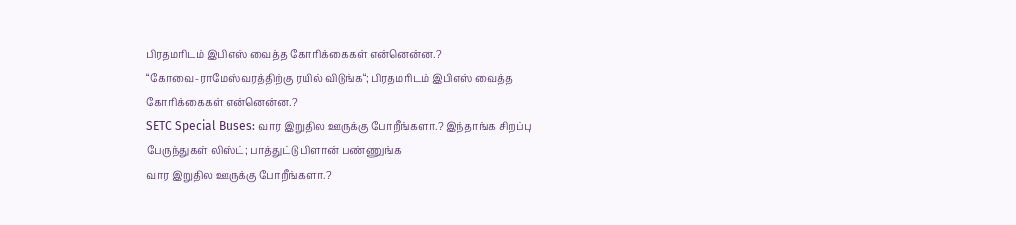பிரதமரிடம் இபிஎஸ் வைத்த கோரிக்கைகள் என்னென்ன.?
“கோவை-ராமேஸ்வரத்திற்கு ரயில் விடுங்க“; பிரதமரிடம் இபிஎஸ் வைத்த கோரிக்கைகள் என்னென்ன.?
SETC Special Buses: வார இறுதில ஊருக்கு போறீங்களா.? இந்தாங்க சிறப்பு பேருந்துகள் லிஸ்ட்; பாத்துட்டு பிளான் பண்ணுங்க
வார இறுதில ஊருக்கு போறீங்களா.?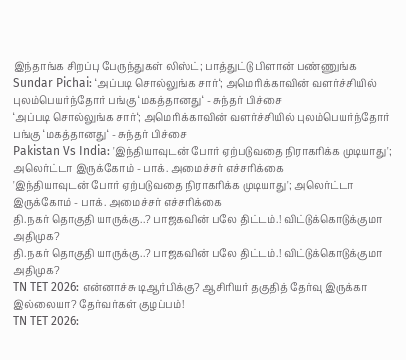இந்தாங்க சிறப்பு பேருந்துகள் லிஸ்ட்; பாத்துட்டு பிளான் பண்ணுங்க
Sundar Pichai: ‘அப்படி சொல்லுங்க சார்‘; அமெரிக்காவின் வளர்ச்சியில் புலம்பெயர்ந்தோர் பங்கு ‘மகத்தானது‘ - சுந்தர் பிச்சை
‘அப்படி சொல்லுங்க சார்‘; அமெரிக்காவின் வளர்ச்சியில் புலம்பெயர்ந்தோர் பங்கு ‘மகத்தானது‘ - சுந்தர் பிச்சை
Pakistan Vs India: 'இந்தியாவுடன் போர் ஏற்படுவதை நிராகரிக்க முடியாது'; அலெர்ட்டா இருக்கோம் - பாக். அமைச்சர் எச்சரிக்கை
'இந்தியாவுடன் போர் ஏற்படுவதை நிராகரிக்க முடியாது'; அலெர்ட்டா இருக்கோம் - பாக். அமைச்சர் எச்சரிக்கை
தி.நகர் தொகுதி யாருக்கு..? பாஜகவின் பலே திட்டம்.! விட்டுக்கொடுக்குமா அதிமுக?
தி.நகர் தொகுதி யாருக்கு..? பாஜகவின் பலே திட்டம்.! விட்டுக்கொடுக்குமா அதிமுக?
TN TET 2026: என்னாச்சு டிஆர்பிக்கு? ஆசிரியர் தகுதித் தேர்வு இருக்கா இல்லையா? தேர்வர்கள் குழப்பம்!
TN TET 2026: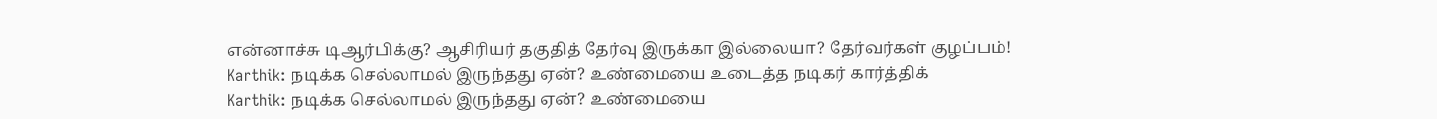என்னாச்சு டிஆர்பிக்கு? ஆசிரியர் தகுதித் தேர்வு இருக்கா இல்லையா? தேர்வர்கள் குழப்பம்!
Karthik: நடிக்க செல்லாமல் இருந்தது ஏன்? உண்மையை உடைத்த நடிகர் கார்த்திக்
Karthik: நடிக்க செல்லாமல் இருந்தது ஏன்? உண்மையை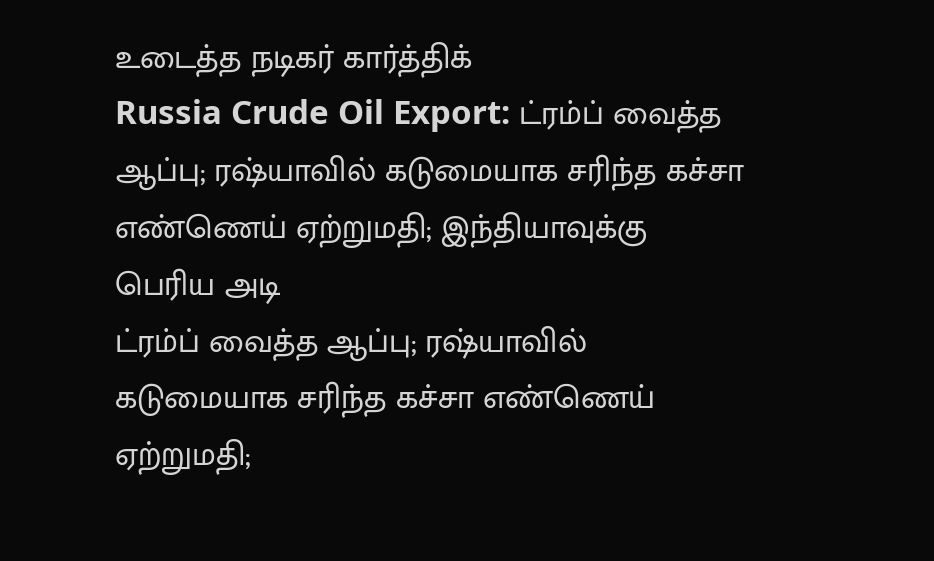உடைத்த நடிகர் கார்த்திக்
Russia Crude Oil Export: ட்ரம்ப் வைத்த ஆப்பு; ரஷ்யாவில் கடுமையாக சரிந்த கச்சா எண்ணெய் ஏற்றுமதி; இந்தியாவுக்கு பெரிய அடி
ட்ரம்ப் வைத்த ஆப்பு; ரஷ்யாவில் கடுமையாக சரிந்த கச்சா எண்ணெய் ஏற்றுமதி;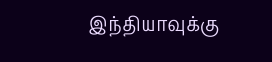இந்தியாவுக்கு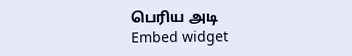பெரிய அடி
Embed widget